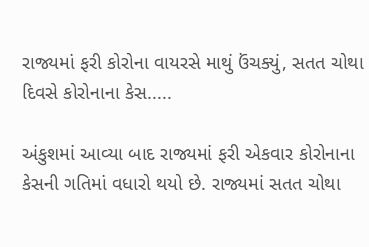રાજ્યમાં ફરી કોરોના વાયરસે માથું ઉંચક્યું, સતત ચોથા દિવસે કોરોનાના કેસ.....

અંકુશમાં આવ્યા બાદ રાજ્યમાં ફરી એકવાર કોરોનાના કેસની ગતિમાં વધારો થયો છે. રાજ્યમાં સતત ચોથા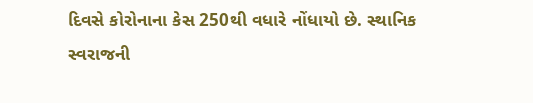દિવસે કોરોનાના કેસ 250થી વધારે નોંધાયો છે. સ્થાનિક સ્વરાજની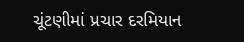ચૂંટણીમાં પ્રચાર દરમિયાન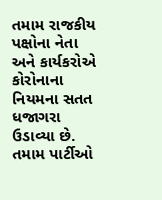તમામ રાજકીય પક્ષોના નેતા અને કાર્યકરોએ કોરોનાના નિયમના સતત ધજાગરા ઉડાવ્યા છે. તમામ પાર્ટીઓ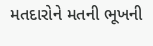મતદારોને મતની ભૂખની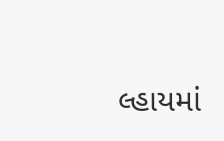લ્હાયમાં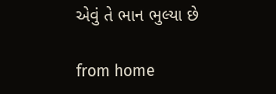એવું તે ભાન ભુલ્યા છે

from home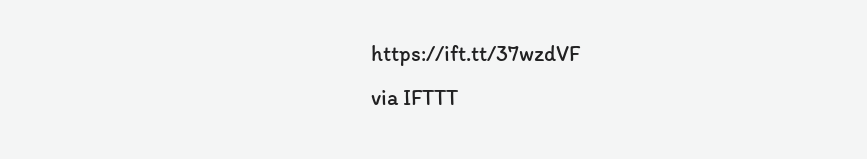https://ift.tt/37wzdVF
via IFTTT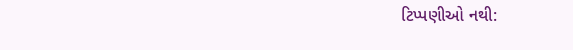ટિપ્પણીઓ નથી: